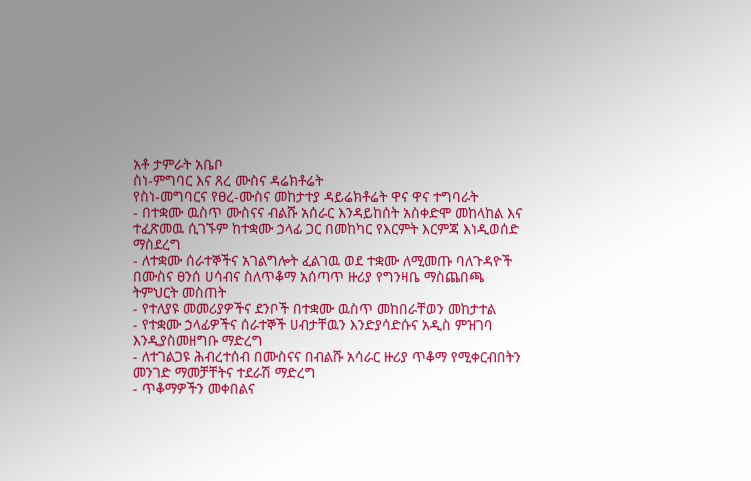አቶ ታምራት አቤቦ
ስነ-ምግባር እና ጸረ ሙስና ዳሬክቶሬት
የስነ-መግባርና የፀረ-ሙስና መከታተያ ዳይሬክቶሬት ዋና ዋና ተግባራት
- በተቋሙ ዉስጥ ሙስናና ብልሹ አሰራር እንዳይከሰት አስቀድሞ መከላከል እና ተፈጽመዉ ሲገኙም ከተቋሙ ኃላፊ ጋር በመከካር የእርምት እርምጃ እነዲወሰድ ማስደረግ
- ለተቋሙ ሰራተኞችና አገልግሎት ፈልገዉ ወደ ተቋሙ ለሚመጡ ባለጉዳዮች በሙስና ፀንሰ ሀሳብና ስለጥቆማ አሰጣጥ ዙሪያ የግንዛቤ ማስጨበጫ ትምህርት መስጠት
- የተለያዩ መመሪያዎችና ደንቦች በተቋሙ ዉስጥ መከበራቸወን መከታተል
- የተቋሙ ኃላፊዎችና ሰራተኞች ሀብታቸዉን እንድያሳድሱና አዲስ ምዝገባ እንዲያስመዘግቡ ማድረግ
- ለተገልጋዩ ሕብረተሰብ በሙስናና በብልሹ አሳራር ዙሪያ ጥቆማ የሚቀርብበትን መንገድ ማመቻቸትና ተደራሽ ማድረግ
- ጥቆማዎችን መቀበልና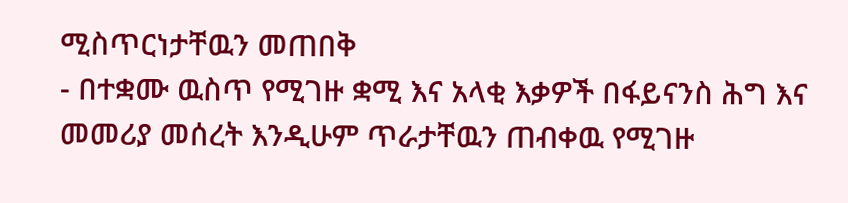ሚስጥርነታቸዉን መጠበቅ
- በተቋሙ ዉስጥ የሚገዙ ቋሚ እና አላቂ እቃዎች በፋይናንስ ሕግ እና መመሪያ መሰረት እንዲሁም ጥራታቸዉን ጠብቀዉ የሚገዙ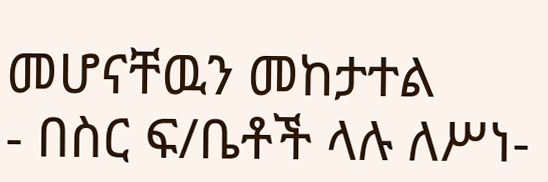መሆናቸዉን መከታተል
- በስር ፍ/ቤቶች ላሉ ለሥነ-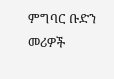ምግባር ቡድን መሪዎች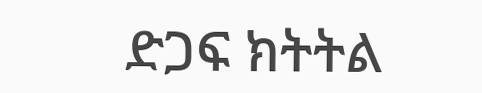ድጋፍ ክትትል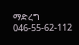ማድረግ
046-55-62-112